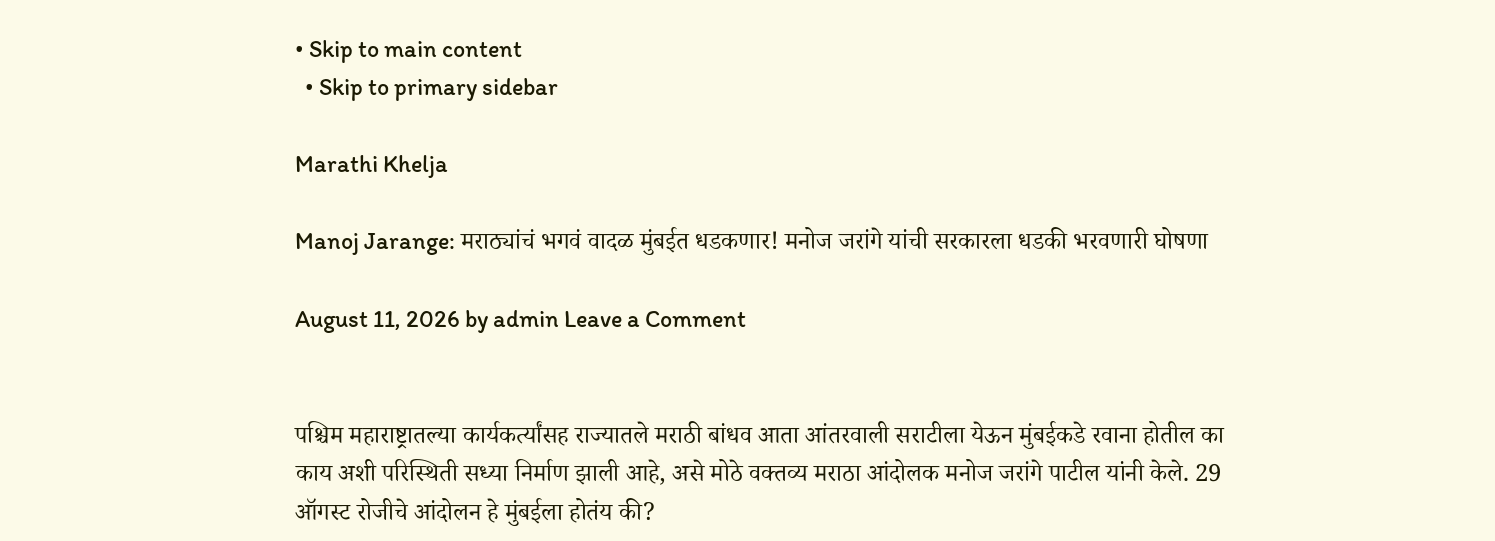• Skip to main content
  • Skip to primary sidebar

Marathi Khelja

Manoj Jarange: मराठ्यांचं भगवं वादळ मुंबईत धडकणार! मनोज जरांगे यांची सरकारला धडकी भरवणारी घोषणा

August 11, 2026 by admin Leave a Comment


पश्चिम महाराष्ट्रातल्या कार्यकर्त्यांसह राज्यातले मराठी बांधव आता आंतरवाली सराटीला येऊन मुंबईकडे रवाना होतील का काय अशी परिस्थिती सध्या निर्माण झाली आहे, असे मोठे वक्तव्य मराठा आंदोलक मनोज जरांगे पाटील यांनी केले. 29 ऑगस्ट रोजीचे आंदोलन हे मुंबईला होतंय की?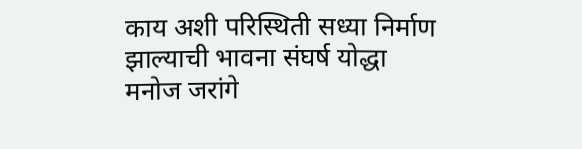काय अशी परिस्थिती सध्या निर्माण झाल्याची भावना संघर्ष योद्धा मनोज जरांगे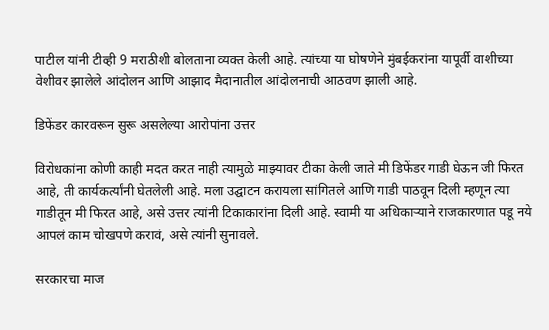पाटील यांनी टीव्ही 9 मराठीशी बोलताना व्यक्त केली आहे. त्यांच्या या घोषणेने मुंबईकरांना यापूर्वी वाशीच्या वेशीवर झालेले आंदोलन आणि आझाद मैदानातील आंदोलनाची आठवण झाली आहे.

डिफेंडर कारवरून सुरू असलेल्या आरोपांना उत्तर

विरोधकांना कोणी काही मदत करत नाही त्यामुळे माझ्यावर टीका केली जाते मी डिफेंडर गाडी घेऊन जी फिरत आहे, ती कार्यकर्त्यांनी घेतलेली आहे. मला उद्घाटन करायला सांगितले आणि गाडी पाठवून दिली म्हणून त्या गाडीतून मी फिरत आहे, असे उत्तर त्यांनी टिकाकारांना दिली आहे. स्वामी या अधिकार्‍याने राजकारणात पडू नये आपलं काम चोखपणे करावं, असे त्यांनी सुनावले.

सरकारचा माज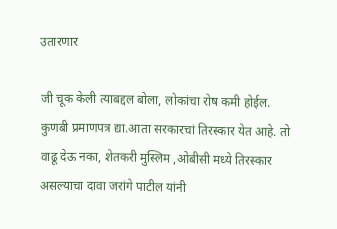उतारणार

जी चूक केली त्याबद्दल बोला, लोकांचा रोष कमी होईल. कुणबी प्रमाणपत्र द्या.आता सरकारचां तिरस्कार येत आहे. तो वाढू देऊ नका, शेतकरी मुस्लिम ,ओबीसी मध्ये तिरस्कार असल्याचा दावा जरांगे पाटील यांनी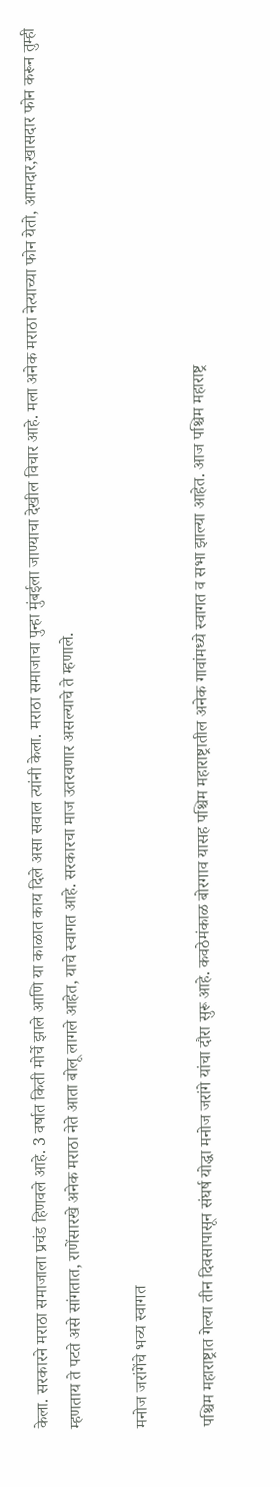केला. सरकारने मराठा समाजाला प्रचंड हिणवले आहे. 3 वर्षात किती मोर्चे झाले आणि या काळात काय दिले असा सवाल त्यांनी केला. मराठा समाजाचा पुन्हा मुंबईला जाण्याचा देखील विचार आहे. मला अनेक मराठा नेत्याच्या फोन येतो, आमदार,खासदार फोन करून तुम्ही म्हणताय ते पटते असे सांगतात, राणेंसारखे अनेक मराठा नेते आता बोलू लागले आहेत, याचे स्वागत आहे. सरकारचा माज उतरवणार असल्याचे ते म्हणाले.

मनोज जरांगेंचे भव्य स्वागत

पश्चिम महाराष्ट्रात गेल्या तीन दिवसापासून संघर्ष योद्धा मनोज जरांगे यांचा दौरा सुरू आहे. कवठेमंकाळ बोरगाव यासह पश्चिम महाराष्ट्रातील अनेक गावांमध्ये स्वागत व सभा झाल्या आहेत. आज पश्चिम महाराष्ट्र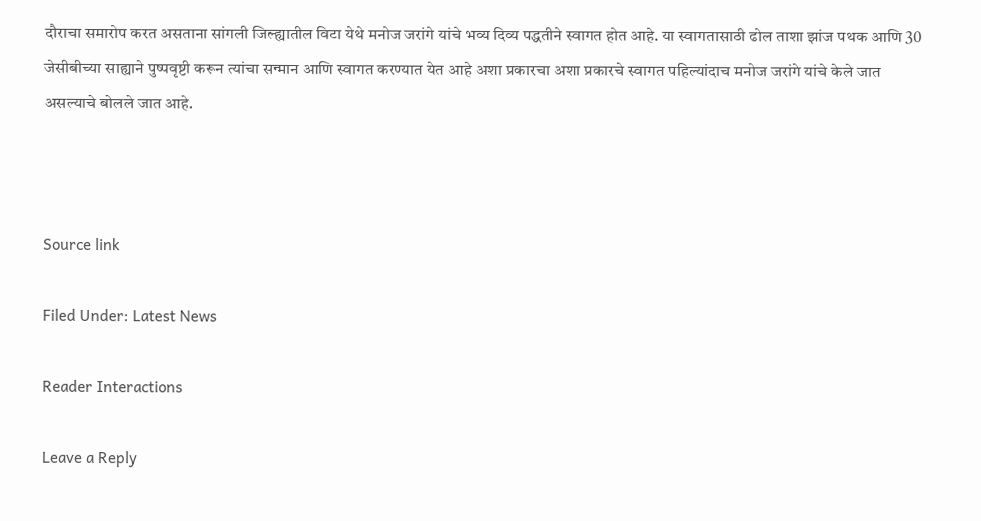दौराचा समारोप करत असताना सांगली जिल्ह्यातील विटा येथे मनोज जरांगे यांचे भव्य दिव्य पद्धतीने स्वागत होत आहे. या स्वागतासाठी ढोल ताशा झांज पथक आणि 30 जेसीबीच्या साह्याने पुष्पवृष्टी करून त्यांचा सन्मान आणि स्वागत करण्यात येत आहे अशा प्रकारचा अशा प्रकारचे स्वागत पहिल्यांदाच मनोज जरांगे यांचे केले जात असल्याचे बोलले जात आहे.



Source link

Filed Under: Latest News

Reader Interactions

Leave a Reply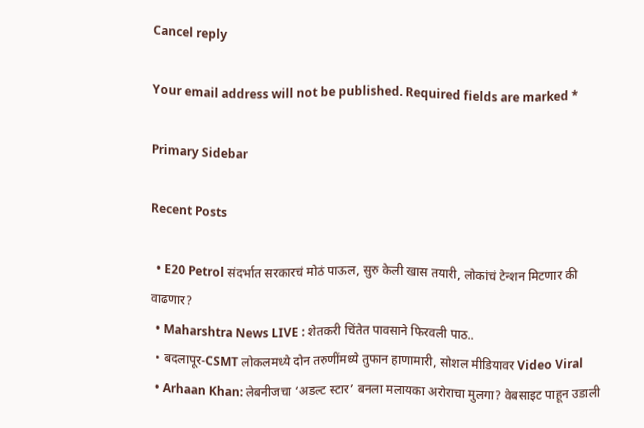Cancel reply

Your email address will not be published. Required fields are marked *

Primary Sidebar

Recent Posts

  • E20 Petrol संदर्भात सरकारचं मोठं पाऊल, सुरु केली खास तयारी, लोकांचं टेन्शन मिटणार की वाढणार?
  • Maharshtra News LIVE : शेतकरी चिंतेत पावसाने फिरवली पाठ..
  • बदलापूर-CSMT लोकलमध्ये दोन तरुणींमध्ये तुफान हाणामारी, सोशल मीडियावर Video Viral
  • Arhaan Khan: लेबनीजचा ‘अडल्ट स्टार’ बनला मलायका अरोराचा मुलगा? वेबसाइट पाहून उडाली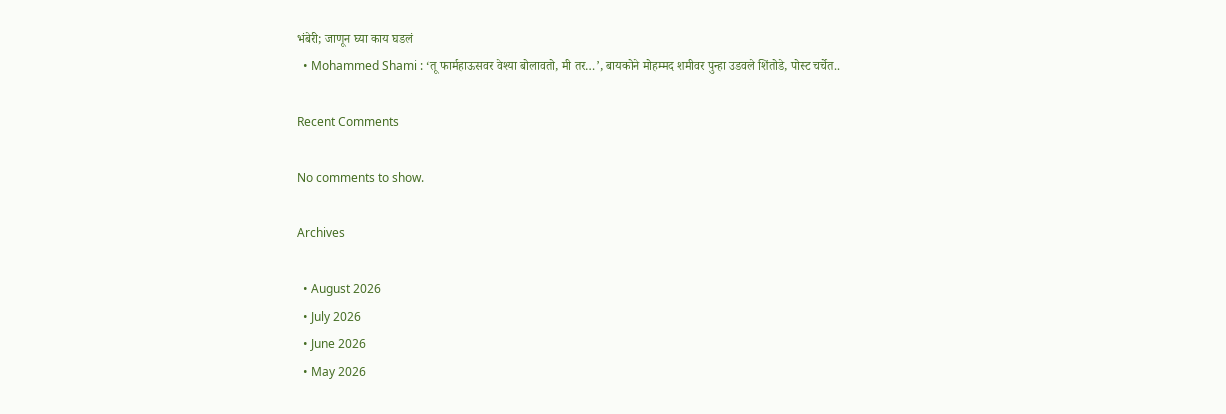भंबेरी; जाणून घ्या काय घडलं
  • Mohammed Shami : ‘तू फार्महाऊसवर वेश्या बोलावतो, मी तर…’, बायकोने मोहम्मद शमीवर पुन्हा उडवले शिंतोडे, पोस्ट चर्चेत..

Recent Comments

No comments to show.

Archives

  • August 2026
  • July 2026
  • June 2026
  • May 2026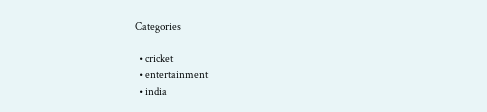Categories

  • cricket
  • entertainment
  • india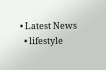• Latest News
  • lifestyle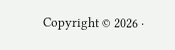Copyright © 2026 ·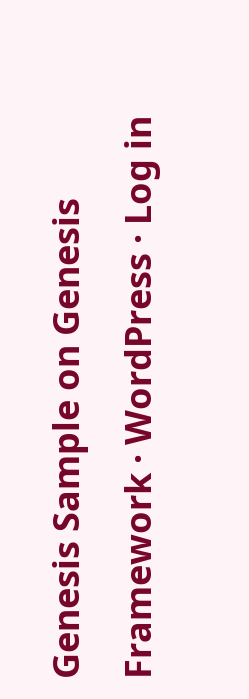Genesis Sample on Genesis Framework · WordPress · Log in